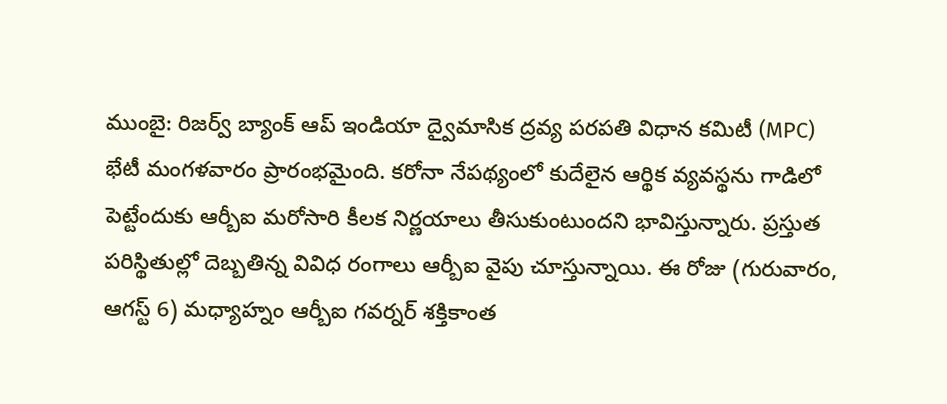ముంబై: రిజర్వ్ బ్యాంక్ ఆప్ ఇండియా ద్వైమాసిక ద్రవ్య పరపతి విధాన కమిటీ (MPC) భేటీ మంగళవారం ప్రారంభమైంది. కరోనా నేపథ్యంలో కుదేలైన ఆర్థిక వ్యవస్థను గాడిలో పెట్టేందుకు ఆర్బీఐ మరోసారి కీలక నిర్ణయాలు తీసుకుంటుందని భావిస్తున్నారు. ప్రస్తుత పరిస్థితుల్లో దెబ్బతిన్న వివిధ రంగాలు ఆర్బీఐ వైపు చూస్తున్నాయి. ఈ రోజు (గురువారం, ఆగస్ట్ 6) మధ్యాహ్నం ఆర్బీఐ గవర్నర్ శక్తికాంత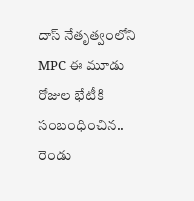దాస్ నేతృత్వంలోని MPC ఈ మూడు రోజుల భేటీకి సంబంధించిన.. రెండు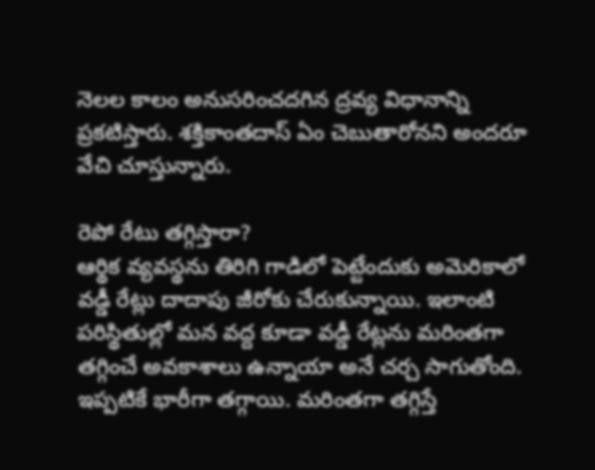నెలల కాలం అనుసరించదగిన ద్రవ్య విధానాన్ని ప్రకటిస్తారు. శక్తికాంతదాస్ ఏం చెబుతారోనని అందరూ వేచి చూస్తున్నారు.

రెపో రేటు తగ్గిస్తారా?
ఆర్థిక వ్యవస్థను తిరిగి గాడిలో పెట్టేందుకు అమెరికాలో వడ్డీ రేట్లు దాదాపు జీరోకు చేరుకున్నాయి. ఇలాంటి పరిస్థితుల్లో మన వద్ద కూడా వడ్డీ రేట్లను మరింతగా తగ్గించే అవకాశాలు ఉన్నాయా అనే చర్చ సాగుతోంది. ఇప్పటికే భారీగా తగ్గాయి. మరింతగా తగ్గిస్తే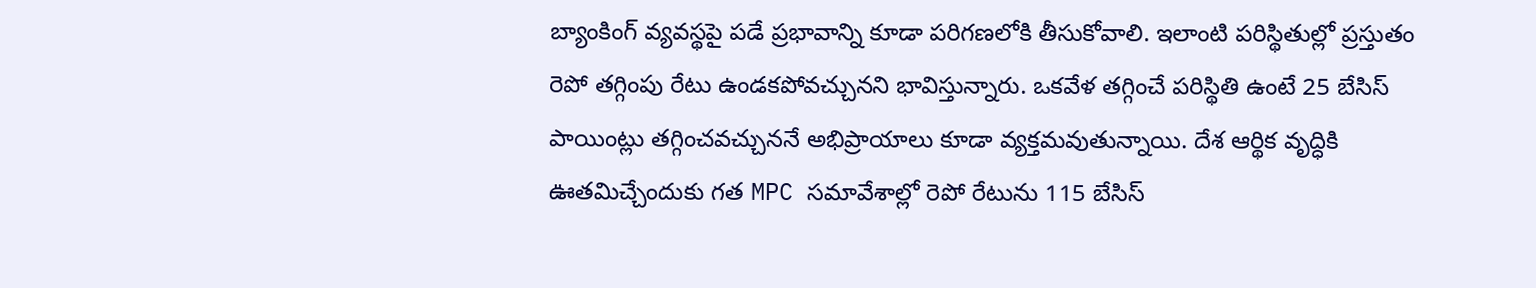బ్యాంకింగ్ వ్యవస్థపై పడే ప్రభావాన్ని కూడా పరిగణలోకి తీసుకోవాలి. ఇలాంటి పరిస్థితుల్లో ప్రస్తుతం రెపో తగ్గింపు రేటు ఉండకపోవచ్చునని భావిస్తున్నారు. ఒకవేళ తగ్గించే పరిస్థితి ఉంటే 25 బేసిస్ పాయింట్లు తగ్గించవచ్చుననే అభిప్రాయాలు కూడా వ్యక్తమవుతున్నాయి. దేశ ఆర్థిక వృద్ధికి ఊతమిచ్చేందుకు గత MPC సమావేశాల్లో రెపో రేటును 115 బేసిస్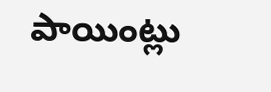పాయింట్లు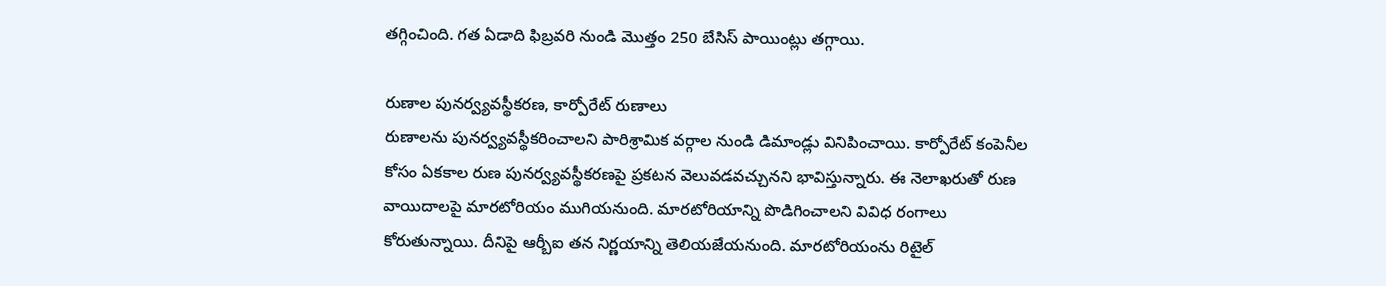తగ్గించింది. గత ఏడాది ఫిబ్రవరి నుండి మొత్తం 250 బేసిస్ పాయింట్లు తగ్గాయి.

రుణాల పునర్వ్యవస్థీకరణ, కార్పోరేట్ రుణాలు
రుణాలను పునర్వ్యవస్థీకరించాలని పారిశ్రామిక వర్గాల నుండి డిమాండ్లు వినిపించాయి. కార్పోరేట్ కంపెనీల కోసం ఏకకాల రుణ పునర్వ్యవస్థీకరణపై ప్రకటన వెలువడవచ్చునని భావిస్తున్నారు. ఈ నెలాఖరుతో రుణ వాయిదాలపై మారటోరియం ముగియనుంది. మారటోరియాన్ని పొడిగించాలని వివిధ రంగాలు కోరుతున్నాయి. దీనిపై ఆర్బీఐ తన నిర్ణయాన్ని తెలియజేయనుంది. మారటోరియంను రిటైల్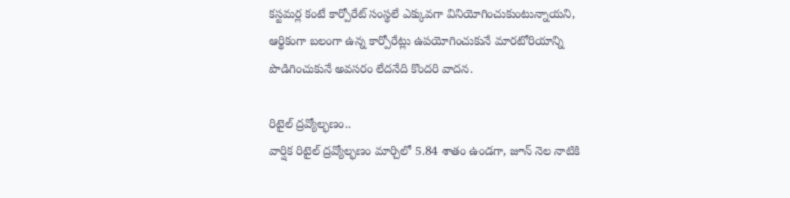కస్టమర్ల కంటే కార్పోరేట్ సంస్థలే ఎక్కువగా వినియోగించుకుంటున్నాయని, ఆర్థికంగా బలంగా ఉన్న కార్పోరేట్లు ఉపయోగించుకునే మారటోరియాన్ని పొడిగించుకునే అవసరం లేదనేది కొందరి వాదన.

రిటైల్ ద్రవ్యోల్భణం..
వార్షిక రిటైల్ ద్రవ్యోల్భణం మార్చిలో 5.84 శాతం ఉండగా, జూన్ నెల నాటికి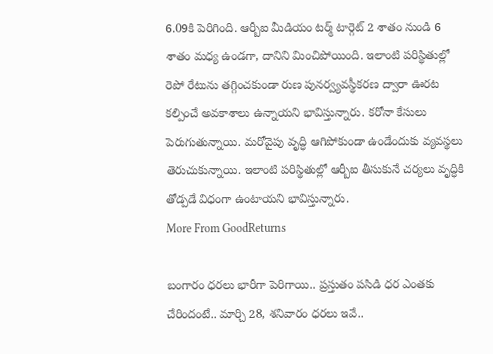6.09కి పెరిగింది. ఆర్బీఐ మీడియం టర్మ్ టార్గెట్ 2 శాతం నుండి 6 శాతం మధ్య ఉండగా, దానిని మించిపోయింది. ఇలాంటి పరిస్థితుల్లో రెపో రేటును తగ్గించకుండా రుణ పునర్వ్యవస్థీకరణ ద్వారా ఊరట కల్పించే అవకాశాలు ఉన్నాయని భావిస్తున్నారు. కరోనా కేసులు పెరుగుతున్నాయి. మరోవైపు వృద్ధి ఆగిపోకుండా ఉండేందుకు వ్యవస్థలు తెరుచుకున్నాయి. ఇలాంటి పరిస్థితుల్లో ఆర్బీఐ తీసుకునే చర్యలు వృద్ధికి తోడ్పడే విధంగా ఉంటాయని భావిస్తున్నారు.
More From GoodReturns

బంగారం ధరలు భారీగా పెరిగాయి.. ప్రస్తుతం పసిడి ధర ఎంతకు చేరిందంటే.. మార్చి 28, శనివారం ధరలు ఇవే..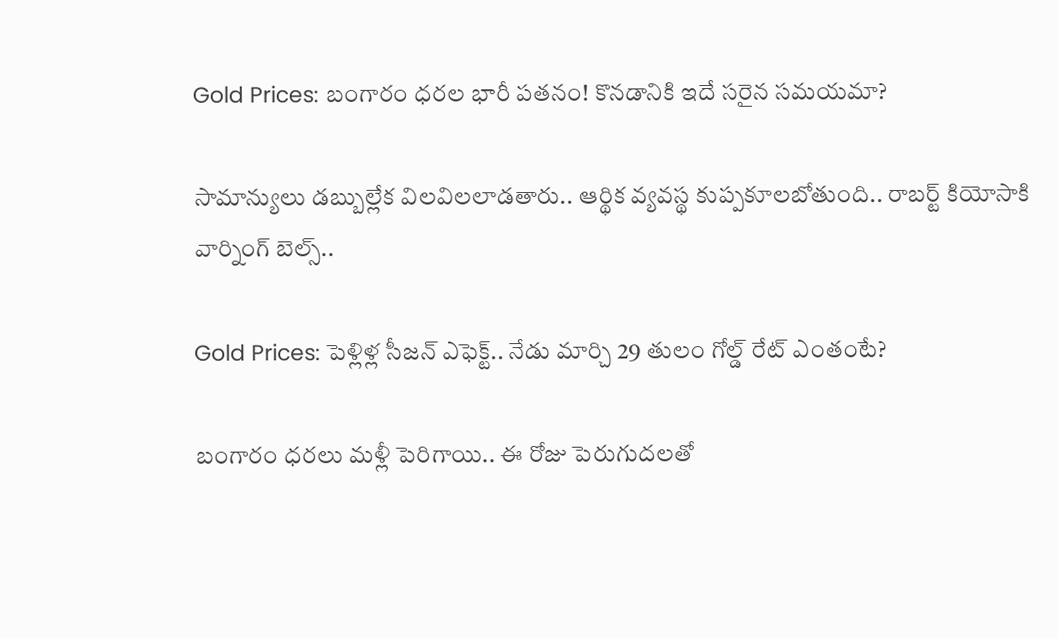Gold Prices: బంగారం ధరల భారీ పతనం! కొనడానికి ఇదే సరైన సమయమా?

సామాన్యులు డబ్బుల్లేక విలవిలలాడతారు.. ఆర్థిక వ్యవస్థ కుప్పకూలబోతుంది.. రాబర్ట్ కియోసాకి వార్నింగ్ బెల్స్..

Gold Prices: పెళ్లిళ్ల సీజన్ ఎఫెక్ట్.. నేడు మార్చి 29 తులం గోల్డ్ రేట్ ఎంతంటే?

బంగారం ధరలు మళ్లీ పెరిగాయి.. ఈ రోజు పెరుగుదలతో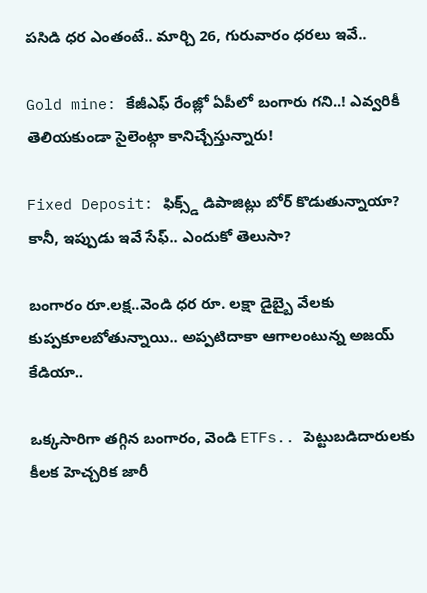పసిడి ధర ఎంతంటే.. మార్చి 26, గురువారం ధరలు ఇవే..

Gold mine: కేజీఎఫ్ రేంజ్లో ఏపీలో బంగారు గని..! ఎవ్వరికీ తెలియకుండా సైలెంట్గా కానిచ్చేస్తున్నారు!

Fixed Deposit: ఫిక్స్డ్ డిపాజిట్లు బోర్ కొడుతున్నాయా? కానీ, ఇప్పుడు ఇవే సేఫ్.. ఎందుకో తెలుసా?

బంగారం రూ.లక్ష..వెండి ధర రూ. లక్షా డైబ్బై వేలకు కుప్పకూలబోతున్నాయి.. అప్పటిదాకా ఆగాలంటున్న అజయ్ కేడియా..

ఒక్కసారిగా తగ్గిన బంగారం, వెండి ETFs.. పెట్టుబడిదారులకు కీలక హెచ్చరిక జారీ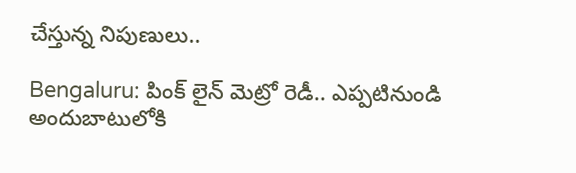చేస్తున్న నిపుణులు..

Bengaluru: పింక్ లైన్ మెట్రో రెడీ.. ఎప్పటినుండి అందుబాటులోకి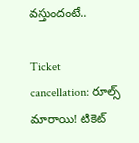వస్తుందంటే..

Ticket cancellation: రూల్స్ మారాయి! టికెట్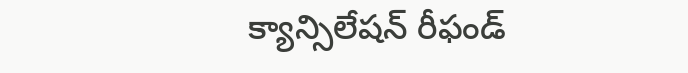క్యాన్సిలేషన్ రీఫండ్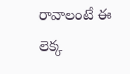రావాలంటే ఈ లెక్క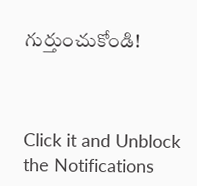గుర్తుంచుకోండి!



Click it and Unblock the Notifications